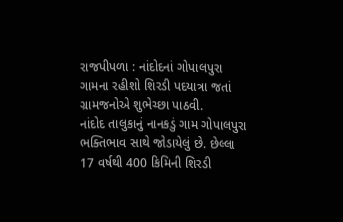રાજપીપળા : નાંદોદનાં ગોપાલપુરા ગામના રહીશો શિરડી પદયાત્રા જતાં ગ્રામજનોએ શુભેચ્છા પાઠવી.
નાંદોદ તાલુકાનું નાનકડું ગામ ગોપાલપુરા ભક્તિભાવ સાથે જોડાયેલું છે. છેલ્લા 17 વર્ષથી 400 કિમિની શિરડી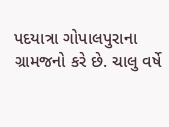પદયાત્રા ગોપાલપુરાના ગ્રામજનો કરે છે. ચાલુ વર્ષે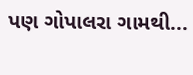પણ ગોપાલરા ગામથી...